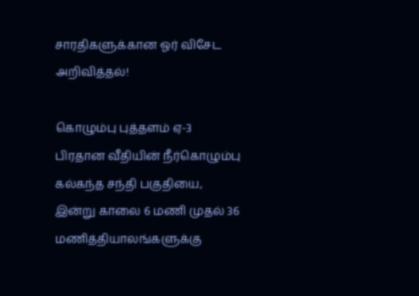சாரதிகளுக்கான ஓர் விசேட அறிவித்தல்!

கொழும்பு புத்தளம் ஏ-3 பிரதான வீதியின் நீர்கொழும்பு கல்கந்த சந்தி பகுதியை, இன்று காலை 6 மணி முதல் 36 மணித்தியாலங்களுக்கு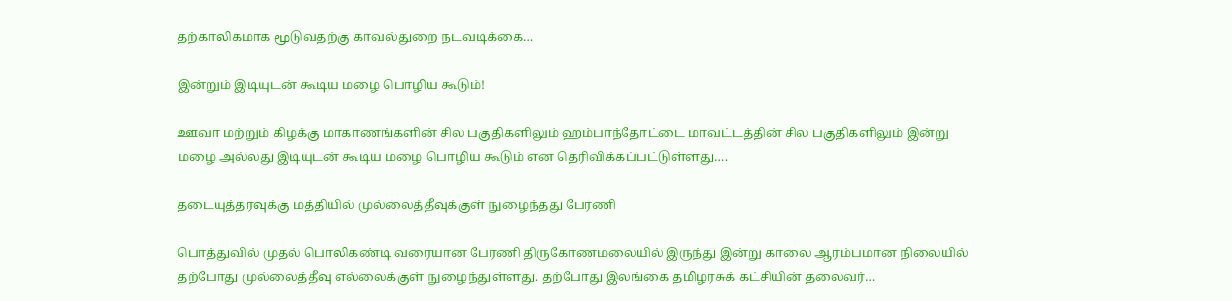தற்காலிகமாக மூடுவதற்கு காவல்துறை நடவடிக்கை…

இன்றும் இடியுடன் கூடிய மழை பொழிய கூடும்!

ஊவா மற்றும் கிழக்கு மாகாணங்களின் சில பகுதிகளிலும் ஹம்பாந்தோட்டை மாவட்டத்தின் சில பகுதிகளிலும் இன்று மழை அல்லது இடியுடன் கூடிய மழை பொழிய கூடும் என தெரிவிக்கப்பட்டுள்ளது….

தடையுத்தரவுக்கு மத்தியில் முல்லைத்தீவுக்குள் நுழைந்தது பேரணி

பொத்துவில் முதல் பொலிகண்டி வரையான பேரணி திருகோணமலையில் இருந்து இன்று காலை ஆரம்பமான நிலையில் தற்போது முல்லைத்தீவு எல்லைக்குள் நுழைந்துள்ளது. தற்போது இலங்கை தமிழரசுக் கட்சியின் தலைவர்…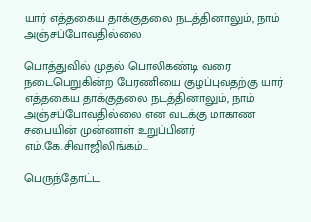யார் எத்தகைய தாக்குதலை நடத்தினாலும், நாம் அஞ்சப்போவதில்லை

பொத்துவில் முதல் பொலிகண்டி வரை நடைபெறுகின்ற பேரணியை குழப்புவதற்கு யார் எத்தகைய தாக்குதலை நடத்தினாலும், நாம் அஞ்சப்போவதில்லை என வடக்கு மாகாண சபையின் முன்னாள் உறுப்பினர் எம்.கே.சிவாஜிலிங்கம்…

பெருந்தோட்ட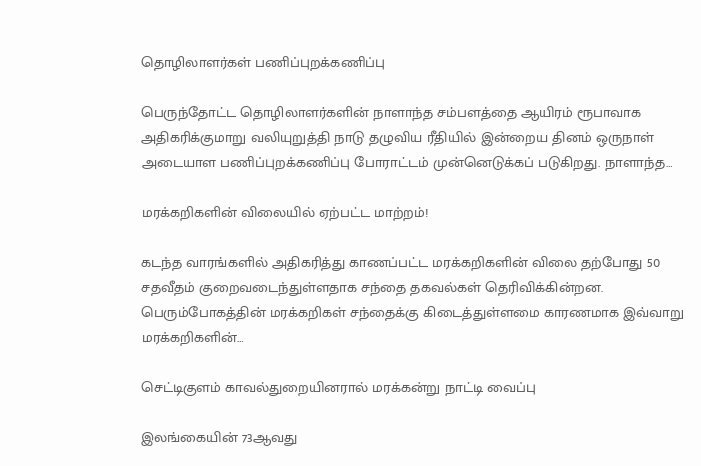தொழிலாளர்கள் பணிப்புறக்கணிப்பு

பெருந்தோட்ட தொழிலாளர்களின் நாளாந்த சம்பளத்தை ஆயிரம் ரூபாவாக அதிகரிக்குமாறு வலியுறுத்தி நாடு தழுவிய ரீதியில் இன்றைய தினம் ஒருநாள் அடையாள பணிப்புறக்கணிப்பு போராட்டம் முன்னெடுக்கப் படுகிறது. நாளாந்த…

மரக்கறிகளின் விலையில் ஏற்பட்ட மாற்றம்!

கடந்த வாரங்களில் அதிகரித்து காணப்பட்ட மரக்கறிகளின் விலை தற்போது 50 சதவீதம் குறைவடைந்துள்ளதாக சந்தை தகவல்கள் தெரிவிக்கின்றன. பெரும்போகத்தின் மரக்கறிகள் சந்தைக்கு கிடைத்துள்ளமை காரணமாக இவ்வாறு மரக்கறிகளின்…

செட்டிகுளம் காவல்துறையினரால் மரக்கன்று நாட்டி வைப்பு

இலங்கையின் 73ஆவது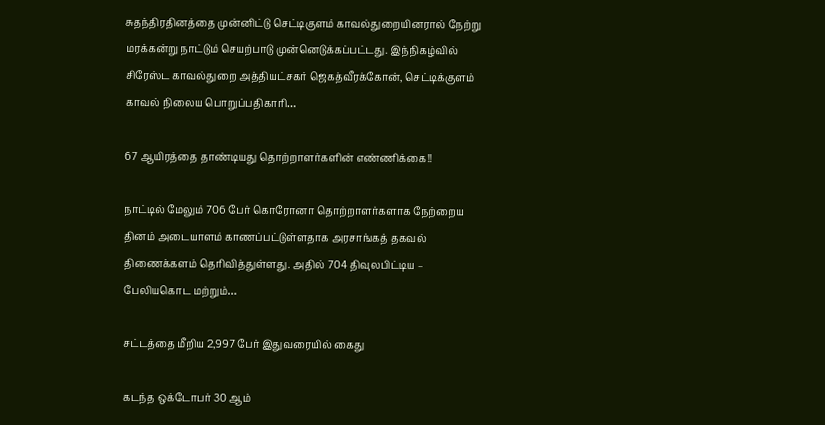சுதந்திரதினத்தை முன்னிட்டு செட்டிகுளம் காவல்துறையினரால் நேற்று மரக்கன்று நாட்டும் செயற்பாடு முன்னெடுக்கப்பட்டது. இந்நிகழ்வில் சிரேஸ்ட காவல்துறை அத்தியட்சகர் ஜெகத்வீரக்கோன், செட்டிக்குளம் காவல் நிலைய பொறுப்பதிகாரி…

67 ஆயிரத்தை தாண்டியது தொற்றாளர்களின் எண்ணிக்கை!!

நாட்டில் மேலும் 706 பேர் கொரோனா தொற்றாளர்களாக நேற்றைய தினம் அடையாளம் காணப்பட்டுள்ளதாக அரசாங்கத் தகவல் திணைக்களம் தெரிவித்துள்ளது. அதில் 704 திவுலபிட்டிய – பேலியகொட மற்றும்…

சட்டத்தை மீறிய 2,997 பேர் இதுவரையில் கைது

கடந்த ஒக்டோபர் 30 ஆம்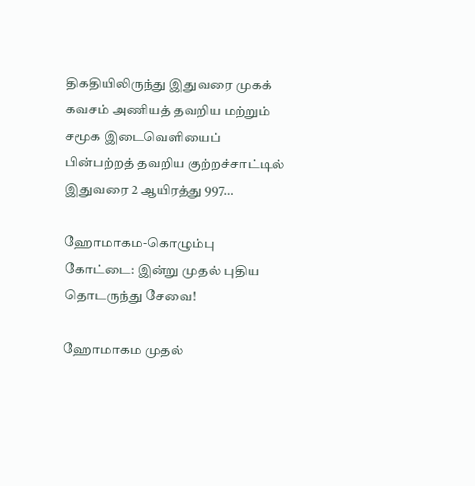திகதியிலிருந்து இதுவரை முகக் கவசம் அணியத் தவறிய மற்றும் சமூக இடைவெளியைப் பின்பற்றத் தவறிய குற்றச்சாட்டில் இதுவரை 2 ஆயிரத்து 997…

ஹோமாகம-கொழும்பு கோட்டை: இன்று முதல் புதிய தொடருந்து சேவை!

ஹோமாகம முதல்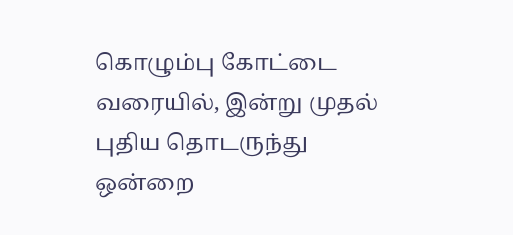கொழும்பு கோட்டை வரையில், இன்று முதல் புதிய தொடருந்து ஒன்றை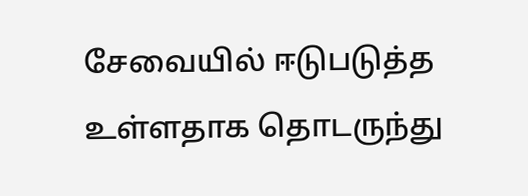சேவையில் ஈடுபடுத்த உள்ளதாக தொடருந்து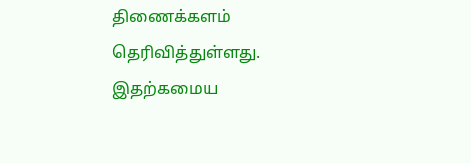திணைக்களம் தெரிவித்துள்ளது. இதற்கமைய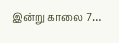இன்று காலை 7…